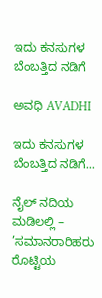ಇದು ಕನಸುಗಳ ಬೆಂಬತ್ತಿದ ನಡಿಗೆ‍

ಅವಧಿ AVADHI

ಇದು ಕನಸುಗಳ ಬೆಂಬತ್ತಿದ ನಡಿಗೆ...

ನೈಲ್ ನದಿಯ ಮಡಿಲಲ್ಲಿ – ’ಸಮಾನರಾರಿಹರು ರೊಟ್ಟಿಯ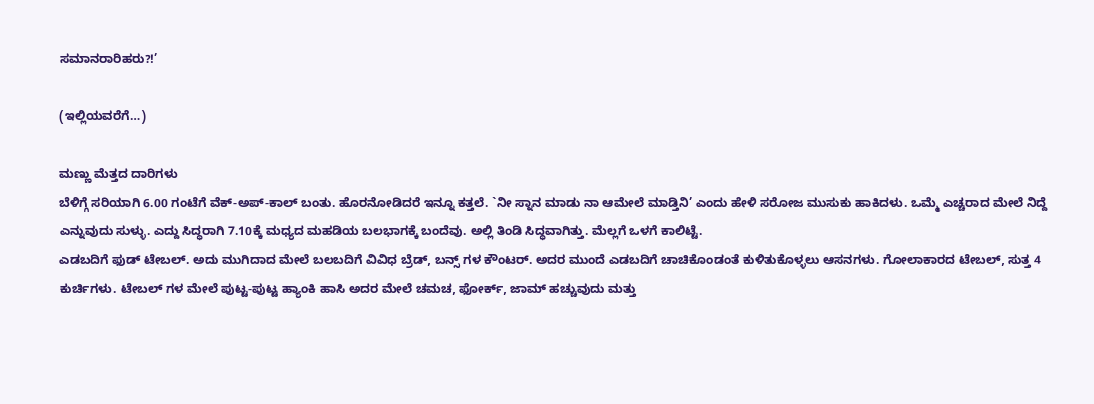ಸಮಾನರಾರಿಹರು?!’

(ಇಲ್ಲಿಯವರೆಗೆ…)

ಮಣ್ಣು ಮೆತ್ತದ ದಾರಿಗಳು
ಬೆಳಿಗ್ಗೆ ಸರಿಯಾಗಿ 6.00 ಗಂಟೆಗೆ ವೆಕ್-ಅಪ್-ಕಾಲ್ ಬಂತು. ಹೊರನೋಡಿದರೆ ಇನ್ನೂ ಕತ್ತಲೆ. `ನೀ ಸ್ನಾನ ಮಾಡು ನಾ ಆಮೇಲೆ ಮಾಡ್ತಿನಿ’ ಎಂದು ಹೇಳಿ ಸರೋಜ ಮುಸುಕು ಹಾಕಿದಳು. ಒಮ್ಮೆ ಎಚ್ಚರಾದ ಮೇಲೆ ನಿದ್ದೆ ಎನ್ನುವುದು ಸುಳ್ಳು. ಎದ್ದು ಸಿದ್ಧರಾಗಿ 7.10ಕ್ಕೆ ಮಧ್ಯದ ಮಹಡಿಯ ಬಲಭಾಗಕ್ಕೆ ಬಂದೆವು. ಅಲ್ಲಿ ತಿಂಡಿ ಸಿದ್ಧವಾಗಿತ್ತು. ಮೆಲ್ಲಗೆ ಒಳಗೆ ಕಾಲಿಟ್ಟೆ.
ಎಡಬದಿಗೆ ಫುಡ್ ಟೇಬಲ್. ಅದು ಮುಗಿದಾದ ಮೇಲೆ ಬಲಬದಿಗೆ ವಿವಿಧ ಬ್ರೆಡ್, ಬನ್ಸ್ ಗಳ ಕೌಂಟರ್. ಅದರ ಮುಂದೆ ಎಡಬದಿಗೆ ಚಾಚಿಕೊಂಡಂತೆ ಕುಳಿತುಕೊಳ್ಳಲು ಆಸನಗಳು. ಗೋಲಾಕಾರದ ಟೇಬಲ್, ಸುತ್ತ 4 ಕುರ್ಚಿಗಳು. ಟೇಬಲ್ ಗಳ ಮೇಲೆ ಪುಟ್ಟ-ಪುಟ್ಟ ಹ್ಯಾಂಕಿ ಹಾಸಿ ಅದರ ಮೇಲೆ ಚಮಚ, ಫೋರ್ಕ್, ಜಾಮ್ ಹಚ್ಚುವುದು ಮತ್ತು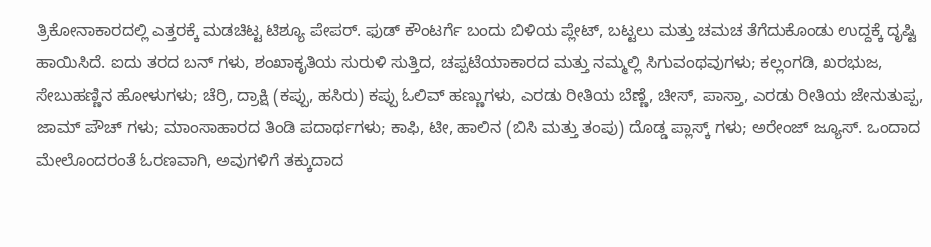ತ್ರಿಕೋನಾಕಾರದಲ್ಲಿ ಎತ್ತರಕ್ಕೆ ಮಡಚಿಟ್ಟ ಟಿಶ್ಯೂ ಪೇಪರ್. ಫುಡ್ ಕೌಂಟರ್ಗೆ ಬಂದು ಬಿಳಿಯ ಪ್ಲೇಟ್, ಬಟ್ಟಲು ಮತ್ತು ಚಮಚ ತೆಗೆದುಕೊಂಡು ಉದ್ದಕ್ಕೆ ದೃಷ್ಟಿ ಹಾಯಿಸಿದೆ. ಐದು ತರದ ಬನ್ ಗಳು, ಶಂಖಾಕೃತಿಯ ಸುರುಳಿ ಸುತ್ತಿದ, ಚಪ್ಪಟೆಯಾಕಾರದ ಮತ್ತು ನಮ್ಮಲ್ಲಿ ಸಿಗುವಂಥವುಗಳು; ಕಲ್ಲಂಗಡಿ, ಖರಭುಜ, ಸೇಬುಹಣ್ಣಿನ ಹೋಳುಗಳು; ಚೆರ್ರಿ, ದ್ರಾಕ್ಷಿ (ಕಪ್ಪು, ಹಸಿರು) ಕಪ್ಪು ಓಲಿವ್ ಹಣ್ಣುಗಳು, ಎರಡು ರೀತಿಯ ಬೆಣ್ಣೆ, ಚೀಸ್, ಪಾಸ್ತಾ, ಎರಡು ರೀತಿಯ ಜೇನುತುಪ್ಪ, ಜಾಮ್ ಪೌಚ್ ಗಳು; ಮಾಂಸಾಹಾರದ ತಿಂಡಿ ಪದಾರ್ಥಗಳು; ಕಾಫಿ, ಟೀ, ಹಾಲಿನ (ಬಿಸಿ ಮತ್ತು ತಂಪು) ದೊಡ್ಡ ಪ್ಲಾಸ್ಕ್ ಗಳು; ಅರೇಂಜ್ ಜ್ಯೂಸ್. ಒಂದಾದ ಮೇಲೊಂದರಂತೆ ಓರಣವಾಗಿ, ಅವುಗಳಿಗೆ ತಕ್ಕುದಾದ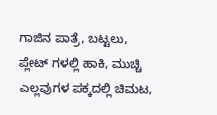ಗಾಜಿನ ಪಾತ್ರೆ, ಬಟ್ಟಲು, ಪ್ಲೇಟ್ ಗಳಲ್ಲಿ ಹಾಕಿ, ಮುಚ್ಚಿ ಎಲ್ಲವುಗಳ ಪಕ್ಕದಲ್ಲಿ ಚಿಮಟ,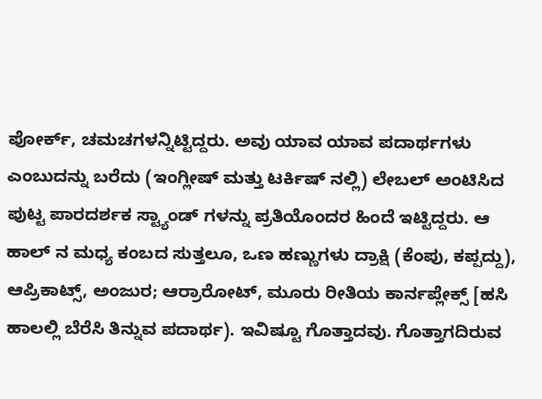ಪೋರ್ಕ್, ಚಮಚಗಳನ್ನಿಟ್ಟಿದ್ದರು. ಅವು ಯಾವ ಯಾವ ಪದಾರ್ಥಗಳು ಎಂಬುದನ್ನು ಬರೆದು (ಇಂಗ್ಲೀಷ್ ಮತ್ತು ಟರ್ಕಿಷ್ ನಲ್ಲಿ) ಲೇಬಲ್ ಅಂಟಿಸಿದ ಪುಟ್ಟ ಪಾರದರ್ಶಕ ಸ್ಟ್ಯಾಂಡ್ ಗಳನ್ನು ಪ್ರತಿಯೊಂದರ ಹಿಂದೆ ಇಟ್ಟಿದ್ದರು. ಆ ಹಾಲ್ ನ ಮಧ್ಯ ಕಂಬದ ಸುತ್ತಲೂ, ಒಣ ಹಣ್ಣುಗಳು ದ್ರಾಕ್ಷಿ (ಕೆಂಪು, ಕಪ್ಪದ್ದು), ಆಪ್ರಿಕಾಟ್ಸ್, ಅಂಜುರ; ಆರ್ರಾರೋಟ್, ಮೂರು ರೀತಿಯ ಕಾರ್ನಪ್ಲೇಕ್ಸ್ [ಹಸಿ ಹಾಲಲ್ಲಿ ಬೆರೆಸಿ ತಿನ್ನುವ ಪದಾರ್ಥ). ಇವಿಷ್ಟೂ ಗೊತ್ತಾದವು. ಗೊತ್ತಾಗದಿರುವ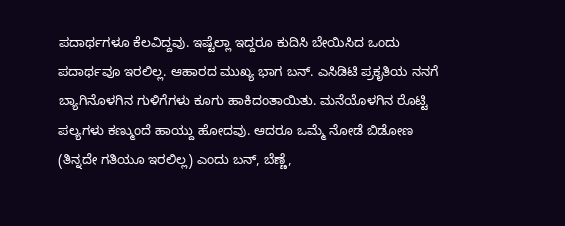ಪದಾರ್ಥಗಳೂ ಕೆಲವಿದ್ದವು. ಇಷ್ಟೆಲ್ಲಾ ಇದ್ದರೂ ಕುದಿಸಿ ಬೇಯಿಸಿದ ಒಂದು ಪದಾರ್ಥವೂ ಇರಲಿಲ್ಲ. ಆಹಾರದ ಮುಖ್ಯ ಭಾಗ ಬನ್. ಎಸಿಡಿಟಿ ಪ್ರಕೃತಿಯ ನನಗೆ ಬ್ಯಾಗಿನೊಳಗಿನ ಗುಳಿಗೆಗಳು ಕೂಗು ಹಾಕಿದಂತಾಯಿತು. ಮನೆಯೊಳಗಿನ ರೊಟ್ಟಿ ಪಲ್ಯಗಳು ಕಣ್ಮುಂದೆ ಹಾಯ್ದು ಹೋದವು. ಆದರೂ ಒಮ್ಮೆ ನೋಡೆ ಬಿಡೋಣ (ತಿನ್ನದೇ ಗತಿಯೂ ಇರಲಿಲ್ಲ) ಎಂದು ಬನ್, ಬೆಣ್ಣೆ,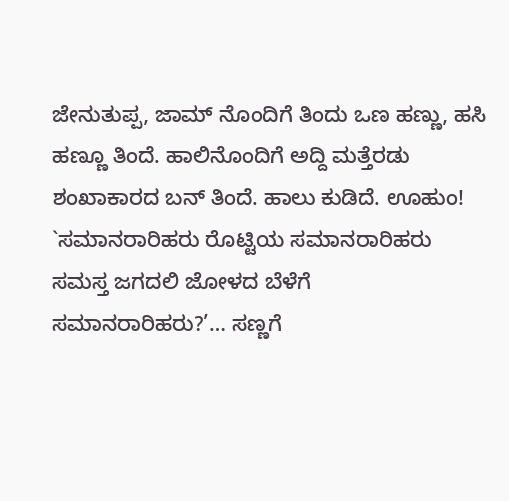ಜೇನುತುಪ್ಪ, ಜಾಮ್ ನೊಂದಿಗೆ ತಿಂದು ಒಣ ಹಣ್ಣು, ಹಸಿ ಹಣ್ಣೂ ತಿಂದೆ. ಹಾಲಿನೊಂದಿಗೆ ಅದ್ದಿ ಮತ್ತೆರಡು ಶಂಖಾಕಾರದ ಬನ್ ತಿಂದೆ. ಹಾಲು ಕುಡಿದೆ. ಊಹುಂ! `ಸಮಾನರಾರಿಹರು ರೊಟ್ಟಿಯ ಸಮಾನರಾರಿಹರು ಸಮಸ್ತ ಜಗದಲಿ ಜೋಳದ ಬೆಳೆಗೆ ಸಮಾನರಾರಿಹರು?’… ಸಣ್ಣಗೆ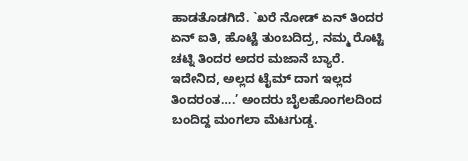ಹಾಡತೊಡಗಿದೆ. `ಖರೆ ನೋಡ್ ಏನ್ ತಿಂದರ ಏನ್ ಐತಿ, ಹೊಟ್ಟೆ ತುಂಬದಿದ್ರ, ನಮ್ಮ ರೊಟ್ಟಿ ಚಟ್ನಿ ತಿಂದರ ಅದರ ಮಜಾನೆ ಬ್ಯಾರೆ. ಇದೇನಿದ, ಅಲ್ಲದ ಟೈಮ್ ದಾಗ ಇಲ್ಲದ ತಿಂದರಂತ….’ ಅಂದರು ಬೈಲಹೊಂಗಲದಿಂದ ಬಂದಿದ್ದ ಮಂಗಲಾ ಮೆಟಗುಡ್ಡ.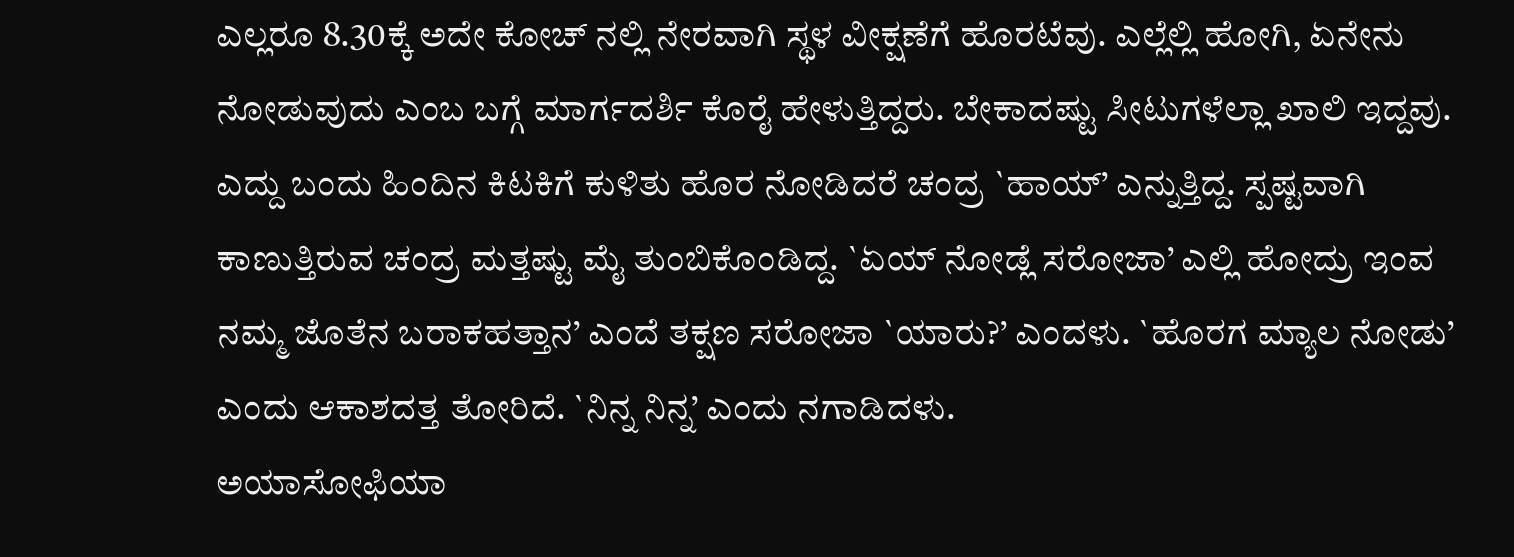ಎಲ್ಲರೂ 8.30ಕ್ಕೆ ಅದೇ ಕೋಚ್ ನಲ್ಲಿ ನೇರವಾಗಿ ಸ್ಥಳ ವೀಕ್ಷಣೆಗೆ ಹೊರಟೆವು. ಎಲ್ಲೆಲ್ಲಿ ಹೋಗಿ, ಏನೇನು ನೋಡುವುದು ಎಂಬ ಬಗ್ಗೆ ಮಾರ್ಗದರ್ಶಿ ಕೊರೈ ಹೇಳುತ್ತಿದ್ದರು. ಬೇಕಾದಷ್ಟು ಸೀಟುಗಳೆಲ್ಲಾ ಖಾಲಿ ಇದ್ದವು. ಎದ್ದು ಬಂದು ಹಿಂದಿನ ಕಿಟಕಿಗೆ ಕುಳಿತು ಹೊರ ನೋಡಿದರೆ ಚಂದ್ರ `ಹಾಯ್’ ಎನ್ನುತ್ತಿದ್ದ. ಸ್ಪಷ್ಟವಾಗಿ ಕಾಣುತ್ತಿರುವ ಚಂದ್ರ ಮತ್ತಷ್ಟು ಮೈ ತುಂಬಿಕೊಂಡಿದ್ದ. `ಏಯ್ ನೋಡ್ಲೆ ಸರೋಜಾ’ ಎಲ್ಲಿ ಹೋದ್ರು ಇಂವ ನಮ್ಮ ಜೊತೆನ ಬರಾಕಹತ್ತಾನ’ ಎಂದೆ ತಕ್ಷಣ ಸರೋಜಾ `ಯಾರು?’ ಎಂದಳು. `ಹೊರಗ ಮ್ಯಾಲ ನೋಡು’ ಎಂದು ಆಕಾಶದತ್ತ ತೋರಿದೆ. `ನಿನ್ನ ನಿನ್ನ’ ಎಂದು ನಗಾಡಿದಳು.
ಅಯಾಸೋಫಿಯಾ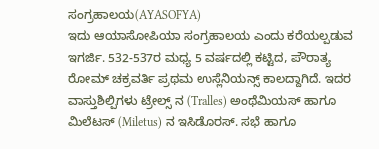ಸಂಗ್ರಹಾಲಯ(AYASOFYA)
ಇದು ಆಯಾಸೋಪಿಯಾ ಸಂಗ್ರಹಾಲಯ ಎಂದು ಕರೆಯಲ್ಪಡುವ ಇಗರ್ಜಿ. 532-537ರ ಮಧ್ಯ 5 ವರ್ಷದಲ್ಲಿ ಕಟ್ಟಿದ, ಪೌರಾತ್ಯ ರೋಮ್ ಚಕ್ರವರ್ತಿ ಪ್ರಥಮ ಉಸ್ಲೆನಿಯನ್ಸ್ ಕಾಲದ್ದಾಗಿದೆ. ಇದರ ವಾಸ್ತುಶಿಲ್ಪಿಗಳು ಟ್ರೇಲ್ಸ್ ನ (Tralles) ಅಂಥೆಮಿಯಸ್ ಹಾಗೂ ಮಿಲೆಟಸ್ (Miletus) ನ ಇಸಿಡೊರಸ್. ಸಭೆ ಹಾಗೂ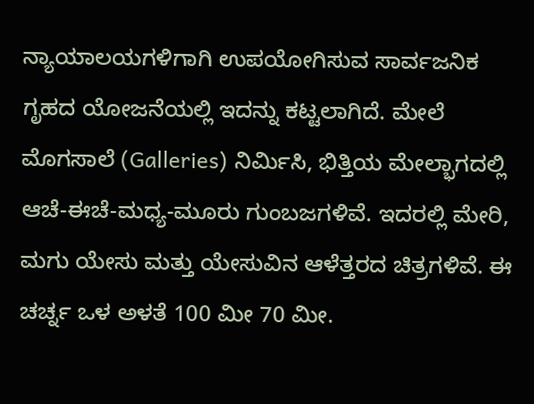ನ್ಯಾಯಾಲಯಗಳಿಗಾಗಿ ಉಪಯೋಗಿಸುವ ಸಾರ್ವಜನಿಕ ಗೃಹದ ಯೋಜನೆಯಲ್ಲಿ ಇದನ್ನು ಕಟ್ಟಲಾಗಿದೆ. ಮೇಲೆ ಮೊಗಸಾಲೆ (Galleries) ನಿರ್ಮಿಸಿ, ಭಿತ್ತಿಯ ಮೇಲ್ಭಾಗದಲ್ಲಿ ಆಚೆ-ಈಚೆ-ಮಧ್ಯ-ಮೂರು ಗುಂಬಜಗಳಿವೆ. ಇದರಲ್ಲಿ ಮೇರಿ, ಮಗು ಯೇಸು ಮತ್ತು ಯೇಸುವಿನ ಆಳೆತ್ತರದ ಚಿತ್ರಗಳಿವೆ. ಈ ಚರ್ಚ್ನ ಒಳ ಅಳತೆ 100 ಮೀ 70 ಮೀ.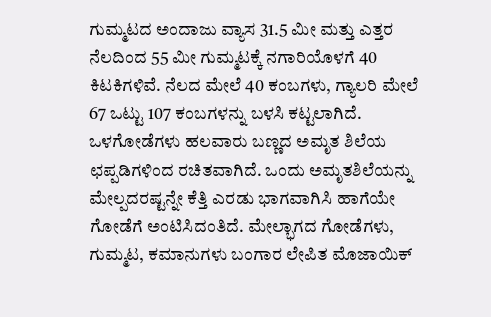ಗುಮ್ಮಟದ ಅಂದಾಜು ವ್ಯಾಸ 31.5 ಮೀ ಮತ್ತು ಎತ್ತರ ನೆಲದಿಂದ 55 ಮೀ ಗುಮ್ಮಟಕ್ಕೆ ನಗಾರಿಯೊಳಗೆ 40 ಕಿಟಕಿಗಳಿವೆ. ನೆಲದ ಮೇಲೆ 40 ಕಂಬಗಳು, ಗ್ಯಾಲರಿ ಮೇಲೆ 67 ಒಟ್ಟು 107 ಕಂಬಗಳನ್ನು ಬಳಸಿ ಕಟ್ಟಲಾಗಿದೆ. ಒಳಗೋಡೆಗಳು ಹಲವಾರು ಬಣ್ಣದ ಅಮೃತ ಶಿಲೆಯ ಛಪ್ಪಡಿಗಳಿಂದ ರಚಿತವಾಗಿದೆ. ಒಂದು ಅಮೃತಶಿಲೆಯನ್ನು ಮೇಲ್ಪದರಷ್ಟನ್ನೇ ಕೆತ್ತಿ ಎರಡು ಭಾಗವಾಗಿಸಿ ಹಾಗೆಯೇ ಗೋಡೆಗೆ ಅಂಟಿಸಿದಂತಿದೆ. ಮೇಲ್ಭಾಗದ ಗೋಡೆಗಳು, ಗುಮ್ಮಟ, ಕಮಾನುಗಳು ಬಂಗಾರ ಲೇಪಿತ ಮೊಜಾಯಿಕ್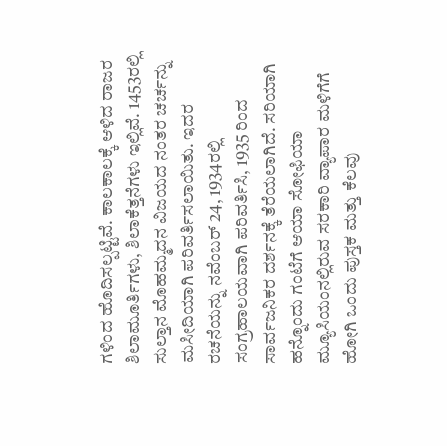ಗಳಿಂದ ಹೊದಿಸಲ್ಪಟ್ಟಿವೆ. ಕಾಲಕಾಲಕ್ಕೆ ಆಳಿದ ರಾಜರ ಶಿಲಾಮೂರ್ತಿಗಳು, ಶಿಲಾಕೆತ್ತನೆಗಳು ಇಲ್ಲಿವೆ. 1453ರಲ್ಲಿ ಸುಲ್ತಾನ ಮೊಹಮ್ಮದನ ವಿಜಯದ ನಂತರ ಚರ್ಚನ್ನು ಮಸೀದಿಯಾಗಿ ಪರಿವರ್ತಿಸಲಾಯಿತು. ಇದರ ರಚನೆಯನ್ನು ನವೆಂಬರ್ 24, 1934ರಲ್ಲಿ ಸಂಗ್ರಹಾಲಯವಾಗಿ ಪರಿವರ್ತಿಸಿ, 1935 ರಿಂದ ಸಾರ್ವಜನಿಕರ ದರ್ಶನಕ್ಕೆ ತೆರೆಯಲಾಗಿದೆ. ಸರಿಯಾಗಿ ಹನ್ನೊಂದು ಗಂಟೆಗೆ ಆಯಾ ಸೋಫಿಯಾ ಮ್ಯೂಸಿಯಂನಲ್ಲಿರುವ ಸರಕಾರಿ ವ್ಯಾಪಾರ ಮಳಿಗೆಗೆ ಹೋಗಿ ಒಂದು ಪುಸ್ತಕ ಮತ್ತು ಕೆಲವು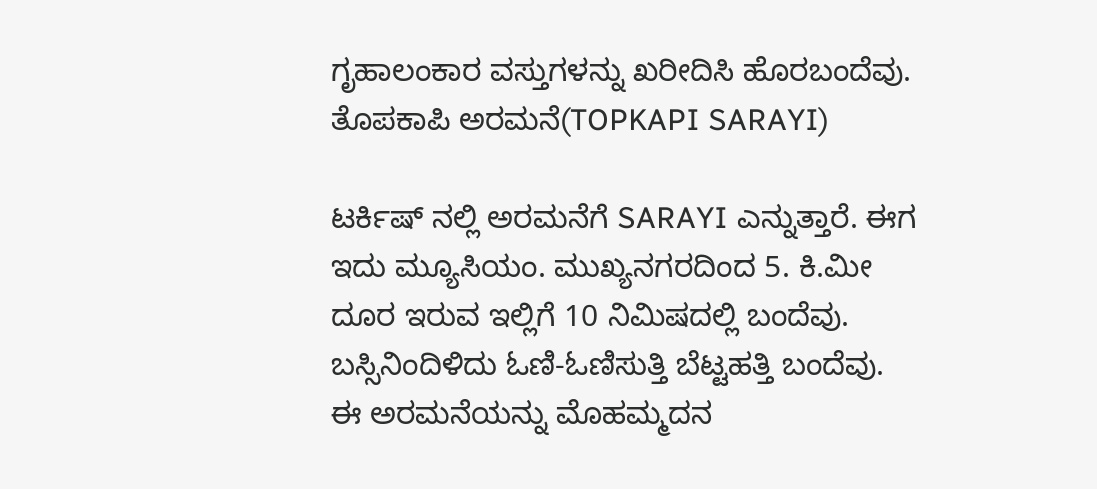ಗೃಹಾಲಂಕಾರ ವಸ್ತುಗಳನ್ನು ಖರೀದಿಸಿ ಹೊರಬಂದೆವು.
ತೊಪಕಾಪಿ ಅರಮನೆ(TOPKAPI SARAYI)

ಟರ್ಕಿಷ್ ನಲ್ಲಿ ಅರಮನೆಗೆ SARAYI ಎನ್ನುತ್ತಾರೆ. ಈಗ ಇದು ಮ್ಯೂಸಿಯಂ. ಮುಖ್ಯನಗರದಿಂದ 5. ಕಿ.ಮೀ ದೂರ ಇರುವ ಇಲ್ಲಿಗೆ 10 ನಿಮಿಷದಲ್ಲಿ ಬಂದೆವು. ಬಸ್ಸಿನಿಂದಿಳಿದು ಓಣಿ-ಓಣಿಸುತ್ತಿ ಬೆಟ್ಟಹತ್ತಿ ಬಂದೆವು. ಈ ಅರಮನೆಯನ್ನು ಮೊಹಮ್ಮದನ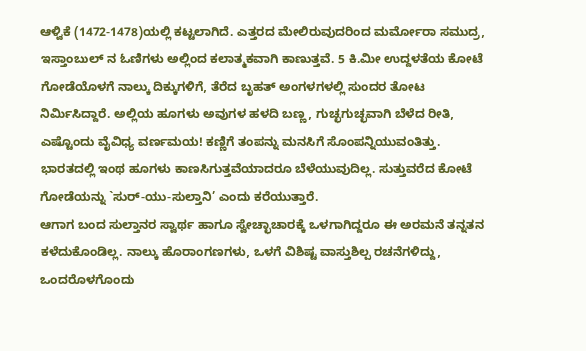ಆಳ್ವಿಕೆ (1472-1478)ಯಲ್ಲಿ ಕಟ್ಟಲಾಗಿದೆ. ಎತ್ತರದ ಮೇಲಿರುವುದರಿಂದ ಮರ್ಮೋರಾ ಸಮುದ್ರ, ಇಸ್ತಾಂಬುಲ್ ನ ಓಣಿಗಳು ಅಲ್ಲಿಂದ ಕಲಾತ್ಮಕವಾಗಿ ಕಾಣುತ್ತವೆ. 5 ಕಿ.ಮೀ ಉದ್ದಳತೆಯ ಕೋಟೆ ಗೋಡೆಯೊಳಗೆ ನಾಲ್ಕು ದಿಕ್ಕುಗಳಿಗೆ, ತೆರೆದ ಬೃಹತ್ ಅಂಗಳಗಳಲ್ಲಿ ಸುಂದರ ತೋಟ ನಿರ್ಮಿಸಿದ್ದಾರೆ. ಅಲ್ಲಿಯ ಹೂಗಳು ಅವುಗಳ ಹಳದಿ ಬಣ್ಣ, ಗುಚ್ಛಗುಚ್ಛವಾಗಿ ಬೆಳೆದ ರೀತಿ, ಎಷ್ಟೊಂದು ವೈವಿಧ್ಯ ವರ್ಣಮಯ! ಕಣ್ಣಿಗೆ ತಂಪನ್ನು ಮನಸಿಗೆ ಸೊಂಪನ್ನಿಯುವಂತಿತ್ತು. ಭಾರತದಲ್ಲಿ ಇಂಥ ಹೂಗಳು ಕಾಣಸಿಗುತ್ತವೆಯಾದರೂ ಬೆಳೆಯುವುದಿಲ್ಲ. ಸುತ್ತುವರೆದ ಕೋಟೆ ಗೋಡೆಯನ್ನು `ಸುರ್-ಯು-ಸುಲ್ತಾನಿ’ ಎಂದು ಕರೆಯುತ್ತಾರೆ.
ಆಗಾಗ ಬಂದ ಸುಲ್ತಾನರ ಸ್ವಾರ್ಥ ಹಾಗೂ ಸ್ವೇಚ್ಛಾಚಾರಕ್ಕೆ ಒಳಗಾಗಿದ್ದರೂ ಈ ಅರಮನೆ ತನ್ನತನ ಕಳೆದುಕೊಂಡಿಲ್ಲ. ನಾಲ್ಕು ಹೊರಾಂಗಣಗಳು, ಒಳಗೆ ವಿಶಿಷ್ಟ ವಾಸ್ತುಶಿಲ್ಪ ರಚನೆಗಳಿದ್ದು, ಒಂದರೊಳಗೊಂದು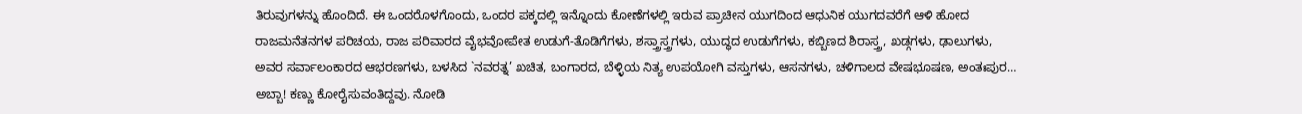ತಿರುವುಗಳನ್ನು ಹೊಂದಿದೆ. ಈ ಒಂದರೊಳಗೊಂದು, ಒಂದರ ಪಕ್ಕದಲ್ಲಿ ಇನ್ನೊಂದು ಕೋಣೆಗಳಲ್ಲಿ ಇರುವ ಪ್ರಾಚೀನ ಯುಗದಿಂದ ಆಧುನಿಕ ಯುಗದವರೆಗೆ ಆಳಿ ಹೋದ ರಾಜಮನೆತನಗಳ ಪರಿಚಯ, ರಾಜ ಪರಿವಾರದ ವೈಭವೋಪೇತ ಉಡುಗೆ-ತೊಡಿಗೆಗಳು, ಶಸ್ತ್ರಾಸ್ತ್ರಗಳು, ಯುದ್ಧದ ಉಡುಗೆಗಳು, ಕಬ್ಬಿಣದ ಶಿರಾಸ್ತ್ರ, ಖಡ್ಗಗಳು, ಢಾಲುಗಳು, ಅವರ ಸರ್ವಾಲಂಕಾರದ ಆಭರಣಗಳು, ಬಳಸಿದ `ನವರತ್ನ’ ಖಚಿತ, ಬಂಗಾರದ, ಬೆಳ್ಳಿಯ ನಿತ್ಯ ಉಪಯೋಗಿ ವಸ್ತುಗಳು, ಆಸನಗಳು, ಚಳಿಗಾಲದ ವೇಷಭೂಷಣ, ಅಂತಃಪುರ… ಅಬ್ಬಾ! ಕಣ್ಣು ಕೋರೈಸುವಂತಿದ್ದವು. ನೋಡಿ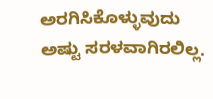ಅರಗಿಸಿಕೊಳ್ಳುವುದು ಅಷ್ಟು ಸರಳವಾಗಿರಲಿಲ್ಲ.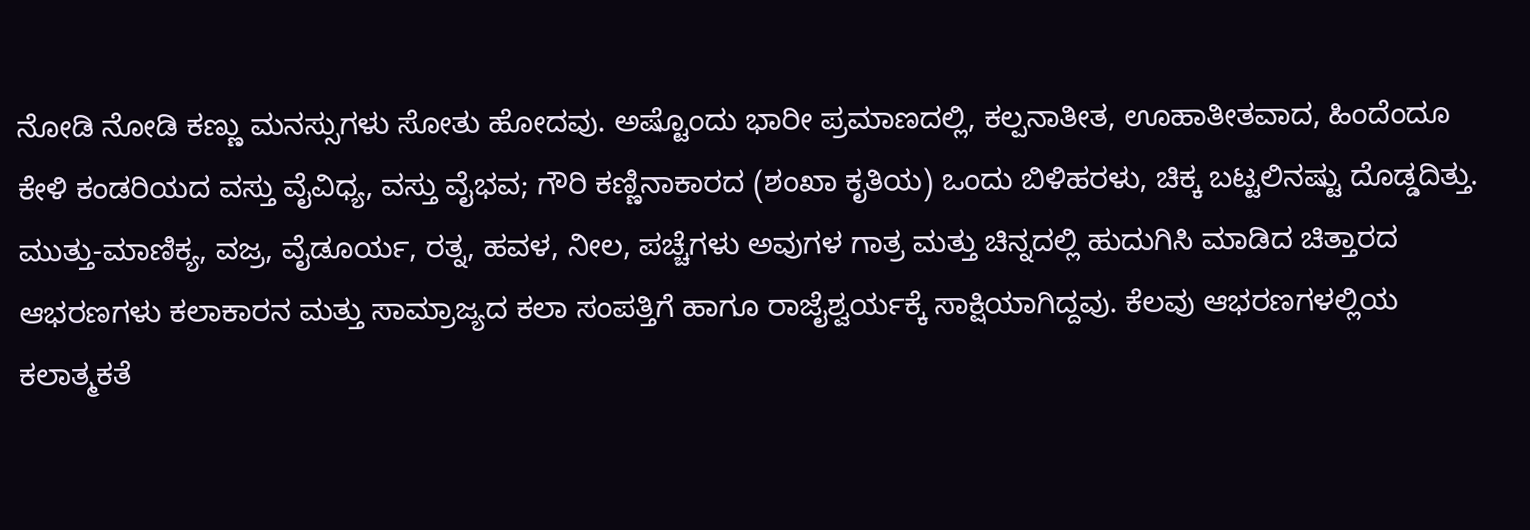ನೋಡಿ ನೋಡಿ ಕಣ್ಣು ಮನಸ್ಸುಗಳು ಸೋತು ಹೋದವು. ಅಷ್ಟೊಂದು ಭಾರೀ ಪ್ರಮಾಣದಲ್ಲಿ, ಕಲ್ಪನಾತೀತ, ಊಹಾತೀತವಾದ, ಹಿಂದೆಂದೂ ಕೇಳಿ ಕಂಡರಿಯದ ವಸ್ತು ವೈವಿಧ್ಯ, ವಸ್ತು ವೈಭವ; ಗೌರಿ ಕಣ್ಣಿನಾಕಾರದ (ಶಂಖಾ ಕೃತಿಯ) ಒಂದು ಬಿಳಿಹರಳು, ಚಿಕ್ಕ ಬಟ್ಟಲಿನಷ್ಟು ದೊಡ್ಡದಿತ್ತು. ಮುತ್ತು-ಮಾಣಿಕ್ಯ, ವಜ್ರ, ವೈಡೂರ್ಯ, ರತ್ನ, ಹವಳ, ನೀಲ, ಪಚ್ಚೆಗಳು ಅವುಗಳ ಗಾತ್ರ ಮತ್ತು ಚಿನ್ನದಲ್ಲಿ ಹುದುಗಿಸಿ ಮಾಡಿದ ಚಿತ್ತಾರದ ಆಭರಣಗಳು ಕಲಾಕಾರನ ಮತ್ತು ಸಾಮ್ರಾಜ್ಯದ ಕಲಾ ಸಂಪತ್ತಿಗೆ ಹಾಗೂ ರಾಜೈಶ್ವರ್ಯಕ್ಕೆ ಸಾಕ್ಷಿಯಾಗಿದ್ದವು. ಕೆಲವು ಆಭರಣಗಳಲ್ಲಿಯ ಕಲಾತ್ಮಕತೆ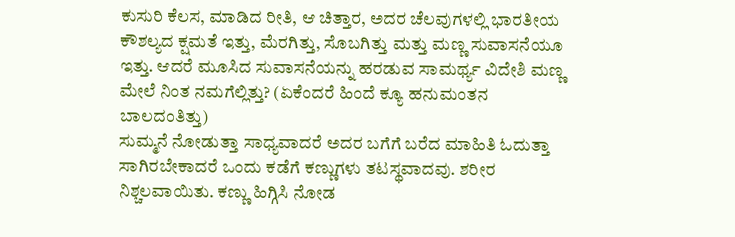ಕುಸುರಿ ಕೆಲಸ, ಮಾಡಿದ ರೀತಿ, ಆ ಚಿತ್ತಾರ, ಅದರ ಚೆಲವುಗಳಲ್ಲಿ ಭಾರತೀಯ ಕೌಶಲ್ಯದ ಕ್ಷಮತೆ ಇತ್ತು, ಮೆರಗಿತ್ತು, ಸೊಬಗಿತ್ತು ಮತ್ತು ಮಣ್ಣ ಸುವಾಸನೆಯೂ ಇತ್ತು. ಆದರೆ ಮೂಸಿದ ಸುವಾಸನೆಯನ್ನು ಹರಡುವ ಸಾಮರ್ಥ್ಯ ವಿದೇಶಿ ಮಣ್ಣ ಮೇಲೆ ನಿಂತ ನಮಗೆಲ್ಲಿತ್ತು? (ಏಕೆಂದರೆ ಹಿಂದೆ ಕ್ಯೂ ಹನುಮಂತನ ಬಾಲದಂತಿತ್ತು)
ಸುಮ್ಮನೆ ನೋಡುತ್ತಾ ಸಾಧ್ಯವಾದರೆ ಅದರ ಬಗೆಗೆ ಬರೆದ ಮಾಹಿತಿ ಓದುತ್ತಾ ಸಾಗಿರಬೇಕಾದರೆ ಒಂದು ಕಡೆಗೆ ಕಣ್ಣುಗಳು ತಟಸ್ಥವಾದವು. ಶರೀರ ನಿಶ್ಚಲವಾಯಿತು. ಕಣ್ಣು ಹಿಗ್ಗಿಸಿ ನೋಡ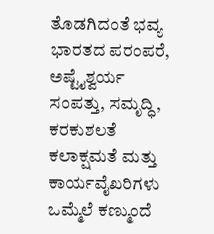ತೊಡಗಿದಂತೆ ಭವ್ಯ ಭಾರತದ ಪರಂಪರೆ, ಅಷ್ಟೈಶ್ವರ್ಯ ಸಂಪತ್ತು, ಸಮೃದ್ಧಿ, ಕರಕುಶಲತೆ ಕಲಾಕ್ಷಮತೆ ಮತ್ತು ಕಾರ್ಯವೈಖರಿಗಳು ಒಮ್ಮೆಲೆ ಕಣ್ಮುಂದೆ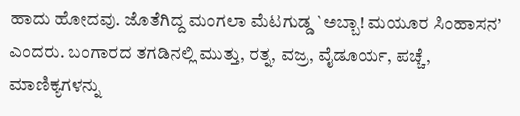ಹಾದು ಹೋದವು. ಜೊತೆಗಿದ್ದ ಮಂಗಲಾ ಮೆಟಗುಡ್ಡ `ಅಬ್ಬಾ! ಮಯೂರ ಸಿಂಹಾಸನ’ ಎಂದರು. ಬಂಗಾರದ ತಗಡಿನಲ್ಲಿ ಮುತ್ತು, ರತ್ನ, ವಜ್ರ, ವೈಡೂರ್ಯ, ಪಚ್ಚೆ, ಮಾಣಿಕ್ಯಗಳನ್ನು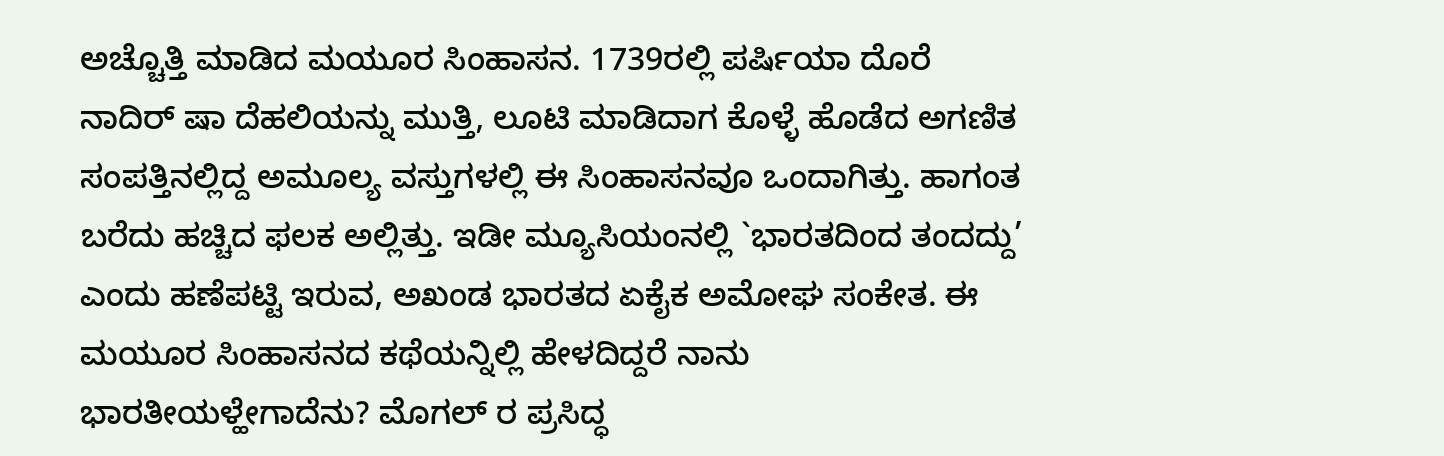ಅಚ್ಚೊತ್ತಿ ಮಾಡಿದ ಮಯೂರ ಸಿಂಹಾಸನ. 1739ರಲ್ಲಿ ಪರ್ಷಿಯಾ ದೊರೆ ನಾದಿರ್ ಷಾ ದೆಹಲಿಯನ್ನು ಮುತ್ತಿ, ಲೂಟಿ ಮಾಡಿದಾಗ ಕೊಳ್ಳೆ ಹೊಡೆದ ಅಗಣಿತ ಸಂಪತ್ತಿನಲ್ಲಿದ್ದ ಅಮೂಲ್ಯ ವಸ್ತುಗಳಲ್ಲಿ ಈ ಸಿಂಹಾಸನವೂ ಒಂದಾಗಿತ್ತು. ಹಾಗಂತ ಬರೆದು ಹಚ್ಚಿದ ಫಲಕ ಅಲ್ಲಿತ್ತು. ಇಡೀ ಮ್ಯೂಸಿಯಂನಲ್ಲಿ `ಭಾರತದಿಂದ ತಂದದ್ದು’ ಎಂದು ಹಣೆಪಟ್ಟಿ ಇರುವ, ಅಖಂಡ ಭಾರತದ ಏಕೈಕ ಅಮೋಘ ಸಂಕೇತ. ಈ ಮಯೂರ ಸಿಂಹಾಸನದ ಕಥೆಯನ್ನಿಲ್ಲಿ ಹೇಳದಿದ್ದರೆ ನಾನು ಭಾರತೀಯಳ್ಹೇಗಾದೆನು? ಮೊಗಲ್ ರ ಪ್ರಸಿದ್ಧ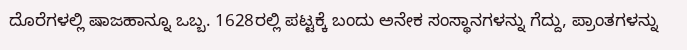ದೊರೆಗಳಲ್ಲಿ ಷಾಜಹಾನ್ನೂ ಒಬ್ಬ. 1628ರಲ್ಲಿ ಪಟ್ಟಕ್ಕೆ ಬಂದು ಅನೇಕ ಸಂಸ್ಥಾನಗಳನ್ನು ಗೆದ್ದು, ಪ್ರಾಂತಗಳನ್ನು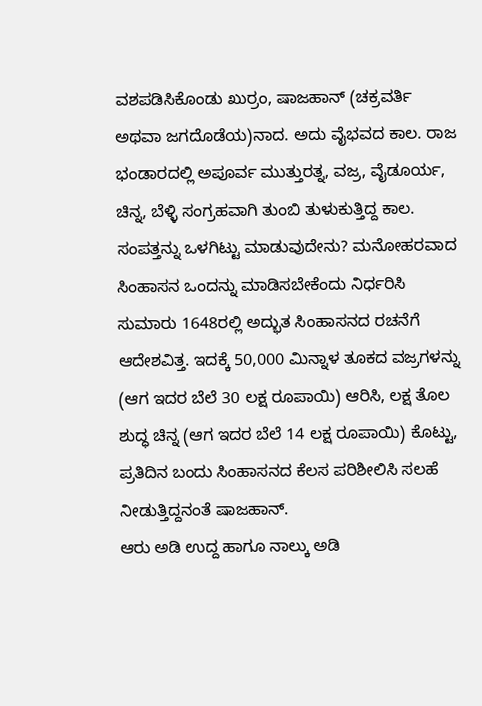ವಶಪಡಿಸಿಕೊಂಡು ಖುರ್ರಂ, ಷಾಜಹಾನ್ (ಚಕ್ರವರ್ತಿ ಅಥವಾ ಜಗದೊಡೆಯ)ನಾದ. ಅದು ವೈಭವದ ಕಾಲ. ರಾಜ ಭಂಡಾರದಲ್ಲಿ ಅಪೂರ್ವ ಮುತ್ತುರತ್ನ, ವಜ್ರ, ವೈಡೂರ್ಯ, ಚಿನ್ನ, ಬೆಳ್ಳಿ ಸಂಗ್ರಹವಾಗಿ ತುಂಬಿ ತುಳುಕುತ್ತಿದ್ದ ಕಾಲ. ಸಂಪತ್ತನ್ನು ಒಳಗಿಟ್ಟು ಮಾಡುವುದೇನು? ಮನೋಹರವಾದ ಸಿಂಹಾಸನ ಒಂದನ್ನು ಮಾಡಿಸಬೇಕೆಂದು ನಿರ್ಧರಿಸಿ ಸುಮಾರು 1648ರಲ್ಲಿ ಅದ್ಭುತ ಸಿಂಹಾಸನದ ರಚನೆಗೆ ಆದೇಶವಿತ್ತ. ಇದಕ್ಕೆ 50,000 ಮಿನ್ನಾಳ ತೂಕದ ವಜ್ರಗಳನ್ನು (ಆಗ ಇದರ ಬೆಲೆ 30 ಲಕ್ಷ ರೂಪಾಯಿ) ಆರಿಸಿ, ಲಕ್ಷ ತೊಲ ಶುದ್ಧ ಚಿನ್ನ (ಆಗ ಇದರ ಬೆಲೆ 14 ಲಕ್ಷ ರೂಪಾಯಿ) ಕೊಟ್ಟು, ಪ್ರತಿದಿನ ಬಂದು ಸಿಂಹಾಸನದ ಕೆಲಸ ಪರಿಶೀಲಿಸಿ ಸಲಹೆ ನೀಡುತ್ತಿದ್ದನಂತೆ ಷಾಜಹಾನ್.
ಆರು ಅಡಿ ಉದ್ದ ಹಾಗೂ ನಾಲ್ಕು ಅಡಿ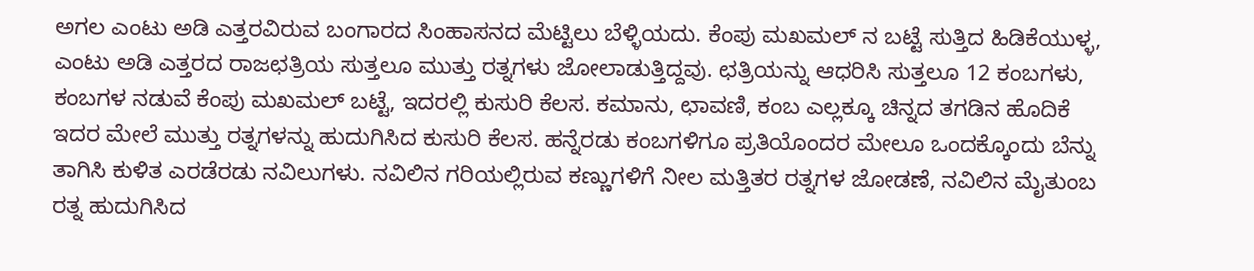ಅಗಲ ಎಂಟು ಅಡಿ ಎತ್ತರವಿರುವ ಬಂಗಾರದ ಸಿಂಹಾಸನದ ಮೆಟ್ಟಿಲು ಬೆಳ್ಳಿಯದು. ಕೆಂಪು ಮಖಮಲ್ ನ ಬಟ್ಟೆ ಸುತ್ತಿದ ಹಿಡಿಕೆಯುಳ್ಳ, ಎಂಟು ಅಡಿ ಎತ್ತರದ ರಾಜಛತ್ರಿಯ ಸುತ್ತಲೂ ಮುತ್ತು ರತ್ನಗಳು ಜೋಲಾಡುತ್ತಿದ್ದವು. ಛತ್ರಿಯನ್ನು ಆಧರಿಸಿ ಸುತ್ತಲೂ 12 ಕಂಬಗಳು, ಕಂಬಗಳ ನಡುವೆ ಕೆಂಪು ಮಖಮಲ್ ಬಟ್ಟೆ, ಇದರಲ್ಲಿ ಕುಸುರಿ ಕೆಲಸ. ಕಮಾನು, ಛಾವಣಿ, ಕಂಬ ಎಲ್ಲಕ್ಕೂ ಚಿನ್ನದ ತಗಡಿನ ಹೊದಿಕೆ ಇದರ ಮೇಲೆ ಮುತ್ತು ರತ್ನಗಳನ್ನು ಹುದುಗಿಸಿದ ಕುಸುರಿ ಕೆಲಸ. ಹನ್ನೆರಡು ಕಂಬಗಳಿಗೂ ಪ್ರತಿಯೊಂದರ ಮೇಲೂ ಒಂದಕ್ಕೊಂದು ಬೆನ್ನು ತಾಗಿಸಿ ಕುಳಿತ ಎರಡೆರಡು ನವಿಲುಗಳು. ನವಿಲಿನ ಗರಿಯಲ್ಲಿರುವ ಕಣ್ಣುಗಳಿಗೆ ನೀಲ ಮತ್ತಿತರ ರತ್ನಗಳ ಜೋಡಣೆ, ನವಿಲಿನ ಮೈತುಂಬ ರತ್ನ ಹುದುಗಿಸಿದ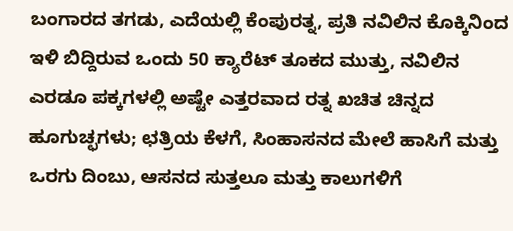ಬಂಗಾರದ ತಗಡು, ಎದೆಯಲ್ಲಿ ಕೆಂಪುರತ್ನ, ಪ್ರತಿ ನವಿಲಿನ ಕೊಕ್ಕಿನಿಂದ ಇಳಿ ಬಿದ್ದಿರುವ ಒಂದು 50 ಕ್ಯಾರೆಟ್ ತೂಕದ ಮುತ್ತು, ನವಿಲಿನ ಎರಡೂ ಪಕ್ಕಗಳಲ್ಲಿ ಅಷ್ಟೇ ಎತ್ತರವಾದ ರತ್ನ ಖಚಿತ ಚಿನ್ನದ ಹೂಗುಚ್ಛಗಳು; ಛತ್ರಿಯ ಕೆಳಗೆ, ಸಿಂಹಾಸನದ ಮೇಲೆ ಹಾಸಿಗೆ ಮತ್ತು ಒರಗು ದಿಂಬು, ಆಸನದ ಸುತ್ತಲೂ ಮತ್ತು ಕಾಲುಗಳಿಗೆ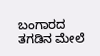ಬಂಗಾರದ ತಗಡಿನ ಮೇಲೆ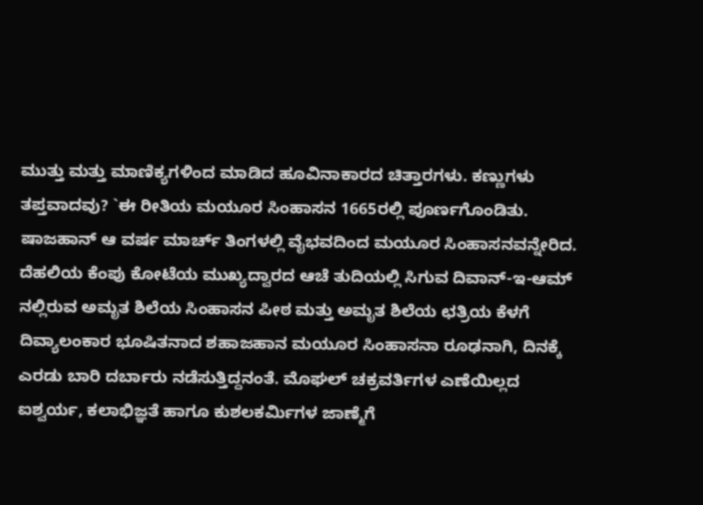ಮುತ್ತು ಮತ್ತು ಮಾಣಿಕ್ಯಗಳಿಂದ ಮಾಡಿದ ಹೂವಿನಾಕಾರದ ಚಿತ್ತಾರಗಳು. ಕಣ್ಣುಗಳು ತಪ್ತವಾದವು? `ಈ ರೀತಿಯ ಮಯೂರ ಸಿಂಹಾಸನ 1665ರಲ್ಲಿ ಪೂರ್ಣಗೊಂಡಿತು. ಷಾಜಹಾನ್ ಆ ವರ್ಷ ಮಾರ್ಚ್ ತಿಂಗಳಲ್ಲಿ ವೈಭವದಿಂದ ಮಯೂರ ಸಿಂಹಾಸನವನ್ನೇರಿದ. ದೆಹಲಿಯ ಕೆಂಪು ಕೋಟೆಯ ಮುಖ್ಯದ್ವಾರದ ಆಚೆ ತುದಿಯಲ್ಲಿ ಸಿಗುವ ದಿವಾನ್-ಇ-ಆಮ್ ನಲ್ಲಿರುವ ಅಮೃತ ಶಿಲೆಯ ಸಿಂಹಾಸನ ಪೀಠ ಮತ್ತು ಅಮೃತ ಶಿಲೆಯ ಛತ್ರಿಯ ಕೆಳಗೆ ದಿವ್ಯಾಲಂಕಾರ ಭೂಷಿತನಾದ ಶಹಾಜಹಾನ ಮಯೂರ ಸಿಂಹಾಸನಾ ರೂಢನಾಗಿ, ದಿನಕ್ಕೆ ಎರಡು ಬಾರಿ ದರ್ಬಾರು ನಡೆಸುತ್ತಿದ್ದನಂತೆ. ಮೊಘಲ್ ಚಕ್ರವರ್ತಿಗಳ ಎಣೆಯಿಲ್ಲದ ಐಶ್ವರ್ಯ, ಕಲಾಭಿಜ್ಞತೆ ಹಾಗೂ ಕುಶಲಕರ್ಮಿಗಳ ಜಾಣ್ಮೆಗೆ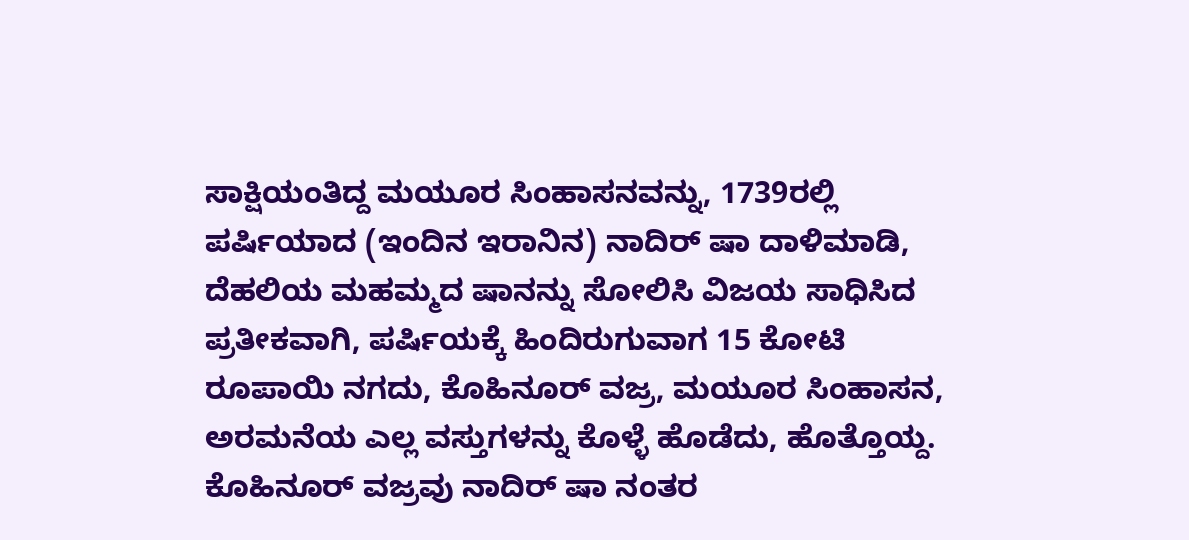ಸಾಕ್ಷಿಯಂತಿದ್ದ ಮಯೂರ ಸಿಂಹಾಸನವನ್ನು, 1739ರಲ್ಲಿ ಪರ್ಷಿಯಾದ (ಇಂದಿನ ಇರಾನಿನ) ನಾದಿರ್ ಷಾ ದಾಳಿಮಾಡಿ, ದೆಹಲಿಯ ಮಹಮ್ಮದ ಷಾನನ್ನು ಸೋಲಿಸಿ ವಿಜಯ ಸಾಧಿಸಿದ ಪ್ರತೀಕವಾಗಿ, ಪರ್ಷಿಯಕ್ಕೆ ಹಿಂದಿರುಗುವಾಗ 15 ಕೋಟಿ ರೂಪಾಯಿ ನಗದು, ಕೊಹಿನೂರ್ ವಜ್ರ, ಮಯೂರ ಸಿಂಹಾಸನ, ಅರಮನೆಯ ಎಲ್ಲ ವಸ್ತುಗಳನ್ನು ಕೊಳ್ಳೆ ಹೊಡೆದು, ಹೊತ್ತೊಯ್ದ.
ಕೊಹಿನೂರ್ ವಜ್ರವು ನಾದಿರ್ ಷಾ ನಂತರ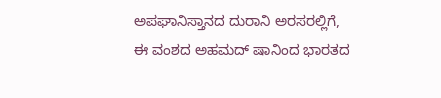ಅಪಘಾನಿಸ್ತಾನದ ದುರಾನಿ ಅರಸರಲ್ಲಿಗೆ, ಈ ವಂಶದ ಅಹಮದ್ ಷಾನಿಂದ ಭಾರತದ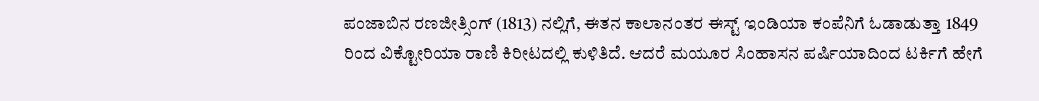ಪಂಜಾಬಿನ ರಣಜೀತ್ಸಿಂಗ್ (1813) ನಲ್ಲಿಗೆ, ಈತನ ಕಾಲಾನಂತರ ಈಸ್ಟ್ ಇಂಡಿಯಾ ಕಂಪೆನಿಗೆ ಓಡಾಡುತ್ತಾ 1849 ರಿಂದ ವಿಕ್ಟೋರಿಯಾ ರಾಣಿ ಕಿರೀಟದಲ್ಲಿ ಕುಳಿತಿದೆ. ಆದರೆ ಮಯೂರ ಸಿಂಹಾಸನ ಪರ್ಷಿಯಾದಿಂದ ಟರ್ಕಿಗೆ ಹೇಗೆ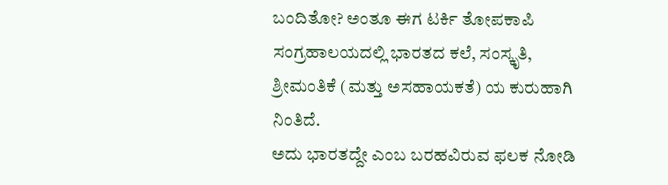ಬಂದಿತೋ? ಅಂತೂ ಈಗ ಟರ್ಕಿ ತೋಪಕಾಪಿ ಸಂಗ್ರಹಾಲಯದಲ್ಲಿ ಭಾರತದ ಕಲೆ, ಸಂಸ್ಕೃತಿ, ಶ್ರೀಮಂತಿಕೆ (ಮತ್ತು ಅಸಹಾಯಕತೆ) ಯ ಕುರುಹಾಗಿ ನಿಂತಿದೆ.
ಅದು ಭಾರತದ್ದೇ ಎಂಬ ಬರಹವಿರುವ ಫಲಕ ನೋಡಿ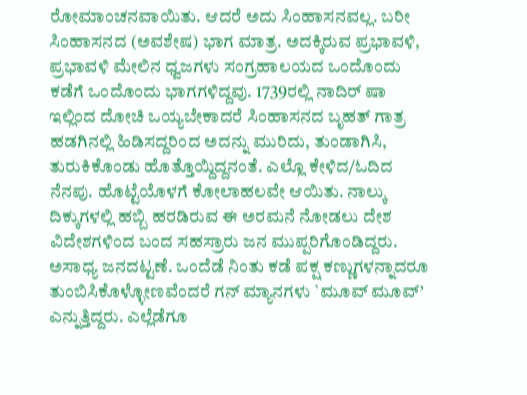ರೋಮಾಂಚನವಾಯಿತು. ಆದರೆ ಅದು ಸಿಂಹಾಸನವಲ್ಲ. ಬರೀ ಸಿಂಹಾಸನದ (ಅವಶೇಷ) ಭಾಗ ಮಾತ್ರ. ಅದಕ್ಕಿರುವ ಪ್ರಭಾವಳಿ, ಪ್ರಭಾವಳಿ ಮೇಲಿನ ಧ್ವಜಗಳು ಸಂಗ್ರಹಾಲಯದ ಒಂದೊಂದು ಕಡೆಗೆ ಒಂದೊಂದು ಭಾಗಗಳಿದ್ದವು. 1739ರಲ್ಲಿ ನಾದಿರ್ ಷಾ ಇಲ್ಲಿಂದ ದೋಚಿ ಒಯ್ಯಬೇಕಾದರೆ ಸಿಂಹಾಸನದ ಬೃಹತ್ ಗಾತ್ರ ಹಡಗಿನಲ್ಲಿ ಹಿಡಿಸದ್ದರಿಂದ ಅದನ್ನು ಮುರಿದು, ತುಂಡಾಗಿಸಿ, ತುರುಕಿಕೊಂಡು ಹೊತ್ತೊಯ್ದಿದ್ದನಂತೆ. ಎಲ್ಲೊ ಕೇಳಿದ/ಓದಿದ ನೆನಪು. ಹೊಟ್ಟೆಯೊಳಗೆ ಕೋಲಾಹಲವೇ ಆಯಿತು. ನಾಲ್ಕು ದಿಕ್ಕುಗಳಲ್ಲಿ ಹಬ್ಬಿ ಹರಡಿರುವ ಈ ಅರಮನೆ ನೋಡಲು ದೇಶ ವಿದೇಶಗಳಿಂದ ಬಂದ ಸಹಸ್ರಾರು ಜನ ಮುಪ್ಪರಿಗೊಂಡಿದ್ದರು. ಅಸಾಧ್ಯ ಜನದಟ್ಟಣೆ. ಒಂದೆಡೆ ನಿಂತು ಕಡೆ ಪಕ್ಷ ಕಣ್ಣುಗಳನ್ನಾದರೂ ತುಂಬಿಸಿಕೊಳ್ಳೋಣವೆಂದರೆ ಗನ್ ಮ್ಯಾನಗಳು `ಮೂವ್ ಮೂವ್’ ಎನ್ನುತ್ತಿದ್ದರು. ಎಲ್ಲೆಡೆಗೂ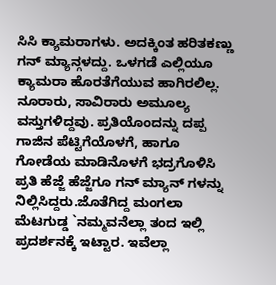ಸಿಸಿ ಕ್ಯಾಮರಾಗಳು. ಅದಕ್ಕಿಂತ ಹರಿತಕಣ್ಣು ಗನ್ ಮ್ಯಾನ್ಗಳದ್ದು. ಒಳಗಡೆ ಎಲ್ಲಿಯೂ ಕ್ಯಾಮರಾ ಹೊರತೆಗೆಯುವ ಹಾಗಿರಲಿಲ್ಲ.
ನೂರಾರು, ಸಾವಿರಾರು ಅಮೂಲ್ಯ ವಸ್ತುಗಳಿದ್ದವು. ಪ್ರತಿಯೊಂದನ್ನು ದಪ್ಪ ಗಾಜಿನ ಪೆಟ್ಟಿಗೆಯೊಳಗೆ, ಹಾಗೂ ಗೋಡೆಯ ಮಾಡಿನೊಳಗೆ ಭದ್ರಗೊಳಿಸಿ ಪ್ರತಿ ಹೆಜ್ಜೆ ಹೆಜ್ಜೆಗೂ ಗನ್ ಮ್ಯಾನ್ ಗಳನ್ನು ನಿಲ್ಲಿಸಿದ್ದರು.ಜೊತೆಗಿದ್ದ ಮಂಗಲಾ ಮೆಟಗುಡ್ಡ `ನಮ್ಮವನೆಲ್ಲಾ ತಂದ ಇಲ್ಲಿ ಪ್ರದರ್ಶನಕ್ಕೆ ಇಟ್ಟಾರ. ಇವೆಲ್ಲಾ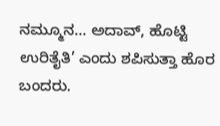ನಮ್ಮೂನ… ಅದಾವ್, ಹೊಟ್ಟಿ ಉರಿತೈತಿ’ ಎಂದು ಶಪಿಸುತ್ತಾ ಹೊರ ಬಂದರು.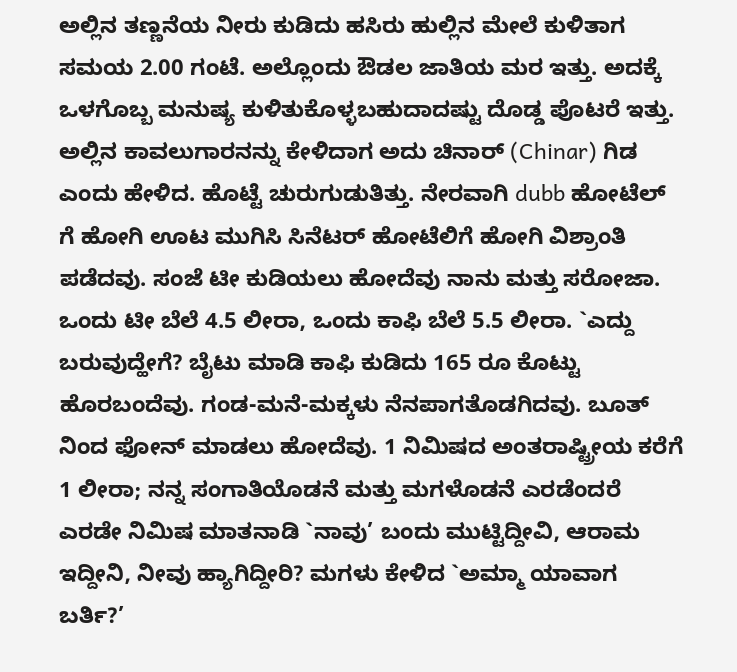ಅಲ್ಲಿನ ತಣ್ಣನೆಯ ನೀರು ಕುಡಿದು ಹಸಿರು ಹುಲ್ಲಿನ ಮೇಲೆ ಕುಳಿತಾಗ ಸಮಯ 2.00 ಗಂಟೆ. ಅಲ್ಲೊಂದು ಔಡಲ ಜಾತಿಯ ಮರ ಇತ್ತು. ಅದಕ್ಕೆ ಒಳಗೊಬ್ಬ ಮನುಷ್ಯ ಕುಳಿತುಕೊಳ್ಳಬಹುದಾದಷ್ಟು ದೊಡ್ಡ ಪೊಟರೆ ಇತ್ತು. ಅಲ್ಲಿನ ಕಾವಲುಗಾರನನ್ನು ಕೇಳಿದಾಗ ಅದು ಚಿನಾರ್ (Chinar) ಗಿಡ ಎಂದು ಹೇಳಿದ. ಹೊಟ್ಟೆ ಚುರುಗುಡುತಿತ್ತು. ನೇರವಾಗಿ dubb ಹೋಟೆಲ್ ಗೆ ಹೋಗಿ ಊಟ ಮುಗಿಸಿ ಸಿನೆಟರ್ ಹೋಟೆಲಿಗೆ ಹೋಗಿ ವಿಶ್ರಾಂತಿ ಪಡೆದವು. ಸಂಜೆ ಟೀ ಕುಡಿಯಲು ಹೋದೆವು ನಾನು ಮತ್ತು ಸರೋಜಾ. ಒಂದು ಟೀ ಬೆಲೆ 4.5 ಲೀರಾ, ಒಂದು ಕಾಫಿ ಬೆಲೆ 5.5 ಲೀರಾ. `ಎದ್ದು ಬರುವುದ್ಹೇಗೆ? ಬೈಟು ಮಾಡಿ ಕಾಫಿ ಕುಡಿದು 165 ರೂ ಕೊಟ್ಟು ಹೊರಬಂದೆವು. ಗಂಡ-ಮನೆ-ಮಕ್ಕಳು ನೆನಪಾಗತೊಡಗಿದವು. ಬೂತ್ ನಿಂದ ಫೋನ್ ಮಾಡಲು ಹೋದೆವು. 1 ನಿಮಿಷದ ಅಂತರಾಷ್ಟ್ರೀಯ ಕರೆಗೆ 1 ಲೀರಾ; ನನ್ನ ಸಂಗಾತಿಯೊಡನೆ ಮತ್ತು ಮಗಳೊಡನೆ ಎರಡೆಂದರೆ ಎರಡೇ ನಿಮಿಷ ಮಾತನಾಡಿ `ನಾವು’ ಬಂದು ಮುಟ್ಟಿದ್ದೀವಿ, ಆರಾಮ ಇದ್ದೀನಿ, ನೀವು ಹ್ಯಾಗಿದ್ದೀರಿ? ಮಗಳು ಕೇಳಿದ `ಅಮ್ಮಾ ಯಾವಾಗ ಬರ್ತಿ?’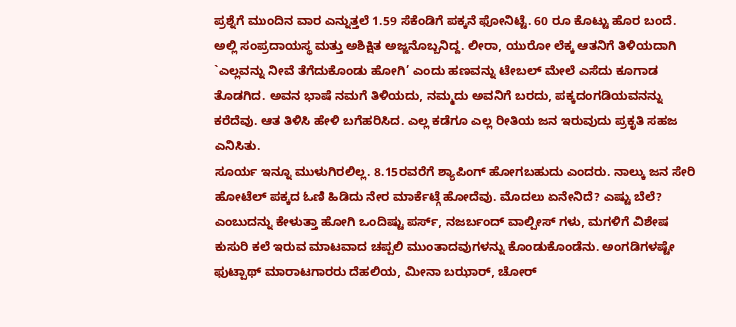ಪ್ರಶ್ನೆಗೆ ಮುಂದಿನ ವಾರ ಎನ್ನುತ್ತಲೆ 1.59 ಸೆಕೆಂಡಿಗೆ ಪಕ್ಕನೆ ಫೋನಿಟ್ಟೆ. 60 ರೂ ಕೊಟ್ಟು ಹೊರ ಬಂದೆ. ಅಲ್ಲಿ ಸಂಪ್ರದಾಯಸ್ಥ ಮತ್ತು ಅಶಿಕ್ಷಿತ ಅಜ್ಜನೊಬ್ಬನಿದ್ದ. ಲೀರಾ, ಯುರೋ ಲೆಕ್ಕ ಆತನಿಗೆ ತಿಳಿಯದಾಗಿ `ಎಲ್ಲವನ್ನು ನೀವೆ ತೆಗೆದುಕೊಂಡು ಹೋಗಿ’ ಎಂದು ಹಣವನ್ನು ಟೇಬಲ್ ಮೇಲೆ ಎಸೆದು ಕೂಗಾಡ ತೊಡಗಿದ. ಅವನ ಭಾಷೆ ನಮಗೆ ತಿಳಿಯದು, ನಮ್ಮದು ಅವನಿಗೆ ಬರದು, ಪಕ್ಕದಂಗಡಿಯವನನ್ನು ಕರೆದೆವು. ಆತ ತಿಳಿಸಿ ಹೇಳಿ ಬಗೆಹರಿಸಿದ. ಎಲ್ಲ ಕಡೆಗೂ ಎಲ್ಲ ರೀತಿಯ ಜನ ಇರುವುದು ಪ್ರಕೃತಿ ಸಹಜ ಎನಿಸಿತು.
ಸೂರ್ಯ ಇನ್ನೂ ಮುಳುಗಿರಲಿಲ್ಲ. 8.15ರವರೆಗೆ ಶ್ಯಾಪಿಂಗ್ ಹೋಗಬಹುದು ಎಂದರು. ನಾಲ್ಕು ಜನ ಸೇರಿ ಹೋಟೆಲ್ ಪಕ್ಕದ ಓಣಿ ಹಿಡಿದು ನೇರ ಮಾರ್ಕೆಟ್ಗೆ ಹೋದೆವು. ಮೊದಲು ಏನೇನಿದೆ? ಎಷ್ಟು ಬೆಲೆ? ಎಂಬುದನ್ನು ಕೇಳುತ್ತಾ ಹೋಗಿ ಒಂದಿಷ್ಟು ಪರ್ಸ್, ನಜರ್ಬಂದ್ ವಾಲ್ಪೀಸ್ ಗಳು, ಮಗಳಿಗೆ ವಿಶೇಷ ಕುಸುರಿ ಕಲೆ ಇರುವ ಮಾಟವಾದ ಚಪ್ಪಲಿ ಮುಂತಾದವುಗಳನ್ನು ಕೊಂಡುಕೊಂಡೆನು. ಅಂಗಡಿಗಳಷ್ಟೇ ಫುಟ್ಪಾಥ್ ಮಾರಾಟಗಾರರು ದೆಹಲಿಯ, ಮೀನಾ ಬಝಾರ್, ಚೋರ್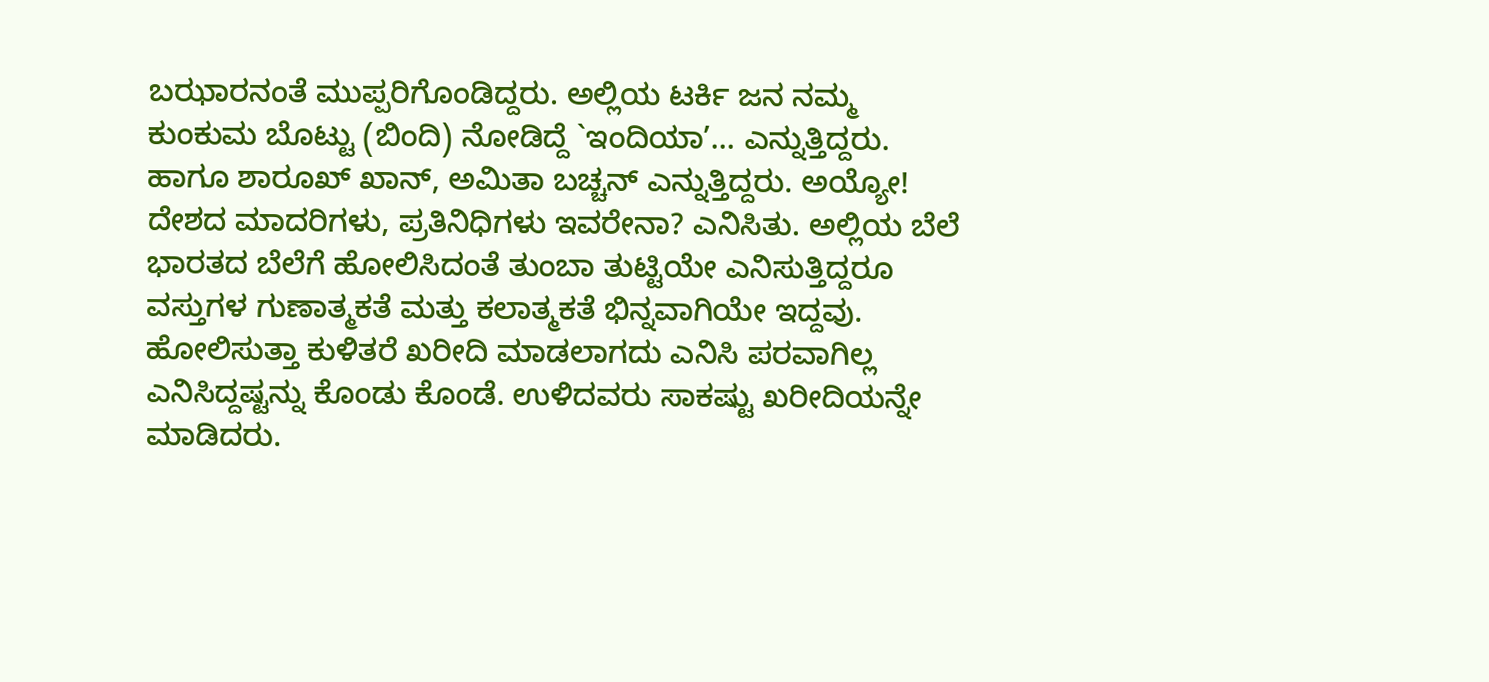ಬಝಾರನಂತೆ ಮುಪ್ಪರಿಗೊಂಡಿದ್ದರು. ಅಲ್ಲಿಯ ಟರ್ಕಿ ಜನ ನಮ್ಮ ಕುಂಕುಮ ಬೊಟ್ಟು (ಬಿಂದಿ) ನೋಡಿದ್ದೆ `ಇಂದಿಯಾ’… ಎನ್ನುತ್ತಿದ್ದರು. ಹಾಗೂ ಶಾರೂಖ್ ಖಾನ್, ಅಮಿತಾ ಬಚ್ಚನ್ ಎನ್ನುತ್ತಿದ್ದರು. ಅಯ್ಯೋ! ದೇಶದ ಮಾದರಿಗಳು, ಪ್ರತಿನಿಧಿಗಳು ಇವರೇನಾ? ಎನಿಸಿತು. ಅಲ್ಲಿಯ ಬೆಲೆ ಭಾರತದ ಬೆಲೆಗೆ ಹೋಲಿಸಿದಂತೆ ತುಂಬಾ ತುಟ್ಟಿಯೇ ಎನಿಸುತ್ತಿದ್ದರೂ ವಸ್ತುಗಳ ಗುಣಾತ್ಮಕತೆ ಮತ್ತು ಕಲಾತ್ಮಕತೆ ಭಿನ್ನವಾಗಿಯೇ ಇದ್ದವು. ಹೋಲಿಸುತ್ತಾ ಕುಳಿತರೆ ಖರೀದಿ ಮಾಡಲಾಗದು ಎನಿಸಿ ಪರವಾಗಿಲ್ಲ ಎನಿಸಿದ್ದಷ್ಟನ್ನು ಕೊಂಡು ಕೊಂಡೆ. ಉಳಿದವರು ಸಾಕಷ್ಟು ಖರೀದಿಯನ್ನೇ ಮಾಡಿದರು.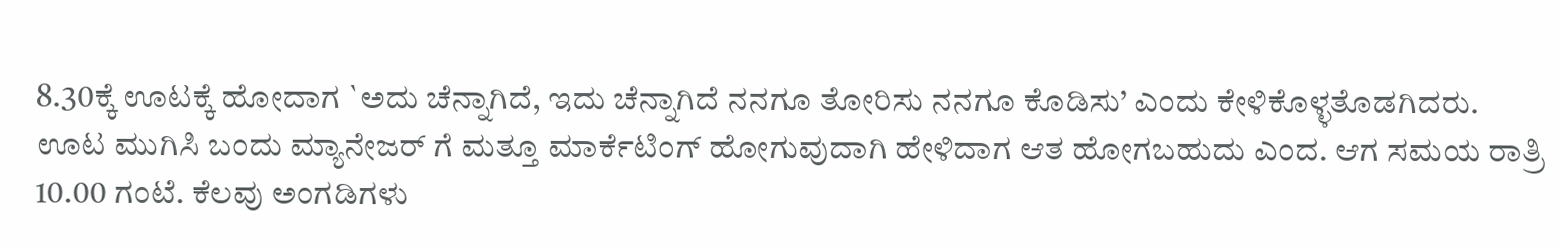8.30ಕ್ಕೆ ಊಟಕ್ಕೆ ಹೋದಾಗ `ಅದು ಚೆನ್ನಾಗಿದೆ, ಇದು ಚೆನ್ನಾಗಿದೆ ನನಗೂ ತೋರಿಸು ನನಗೂ ಕೊಡಿಸು’ ಎಂದು ಕೇಳಿಕೊಳ್ಳತೊಡಗಿದರು. ಊಟ ಮುಗಿಸಿ ಬಂದು ಮ್ಯಾನೇಜರ್ ಗೆ ಮತ್ತೂ ಮಾರ್ಕೆಟಿಂಗ್ ಹೋಗುವುದಾಗಿ ಹೇಳಿದಾಗ ಆತ ಹೋಗಬಹುದು ಎಂದ. ಆಗ ಸಮಯ ರಾತ್ರಿ 10.00 ಗಂಟೆ. ಕೆಲವು ಅಂಗಡಿಗಳು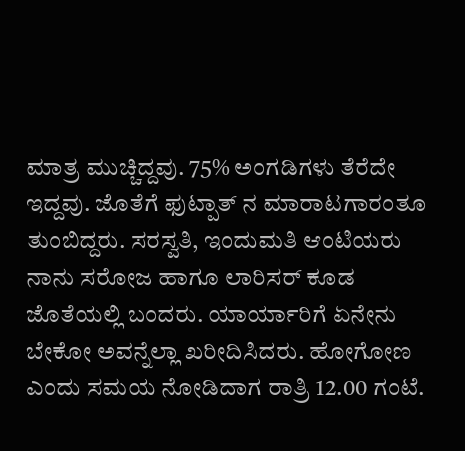ಮಾತ್ರ ಮುಚ್ಚಿದ್ದವು. 75% ಅಂಗಡಿಗಳು ತೆರೆದೇ ಇದ್ದವು. ಜೊತೆಗೆ ಫುಟ್ಪಾತ್ ನ ಮಾರಾಟಗಾರಂತೂ ತುಂಬಿದ್ದರು. ಸರಸ್ವತಿ, ಇಂದುಮತಿ ಆಂಟಿಯರು ನಾನು ಸರೋಜ ಹಾಗೂ ಲಾರಿಸರ್ ಕೂಡ ಜೊತೆಯಲ್ಲಿ ಬಂದರು. ಯಾರ್ಯಾರಿಗೆ ಏನೇನು ಬೇಕೋ ಅವನ್ನೆಲ್ಲಾ ಖರೀದಿಸಿದರು. ಹೋಗೋಣ ಎಂದು ಸಮಯ ನೋಡಿದಾಗ ರಾತ್ರಿ 12.00 ಗಂಟೆ.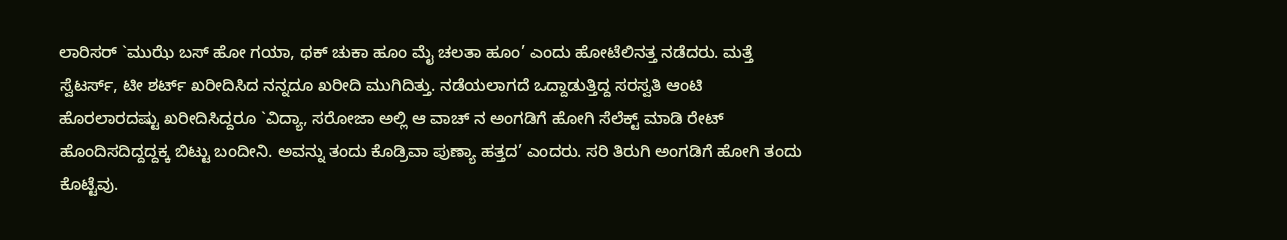ಲಾರಿಸರ್ `ಮುಝೆ ಬಸ್ ಹೋ ಗಯಾ, ಥಕ್ ಚುಕಾ ಹೂಂ ಮೈ ಚಲತಾ ಹೂಂ’ ಎಂದು ಹೋಟೆಲಿನತ್ತ ನಡೆದರು. ಮತ್ತೆ ಸ್ವೆಟರ್ಸ್, ಟೀ ಶರ್ಟ್ ಖರೀದಿಸಿದ ನನ್ನದೂ ಖರೀದಿ ಮುಗಿದಿತ್ತು. ನಡೆಯಲಾಗದೆ ಒದ್ದಾಡುತ್ತಿದ್ದ ಸರಸ್ವತಿ ಆಂಟಿ ಹೊರಲಾರದಷ್ಟು ಖರೀದಿಸಿದ್ದರೂ `ವಿದ್ಯಾ, ಸರೋಜಾ ಅಲ್ಲಿ ಆ ವಾಚ್ ನ ಅಂಗಡಿಗೆ ಹೋಗಿ ಸೆಲೆಕ್ಟ್ ಮಾಡಿ ರೇಟ್ ಹೊಂದಿಸದಿದ್ದದ್ದಕ್ಕ ಬಿಟ್ಟು ಬಂದೀನಿ. ಅವನ್ನು ತಂದು ಕೊಡ್ರಿವಾ ಪುಣ್ಯಾ ಹತ್ತದ’ ಎಂದರು. ಸರಿ ತಿರುಗಿ ಅಂಗಡಿಗೆ ಹೋಗಿ ತಂದು ಕೊಟ್ಟೆವು.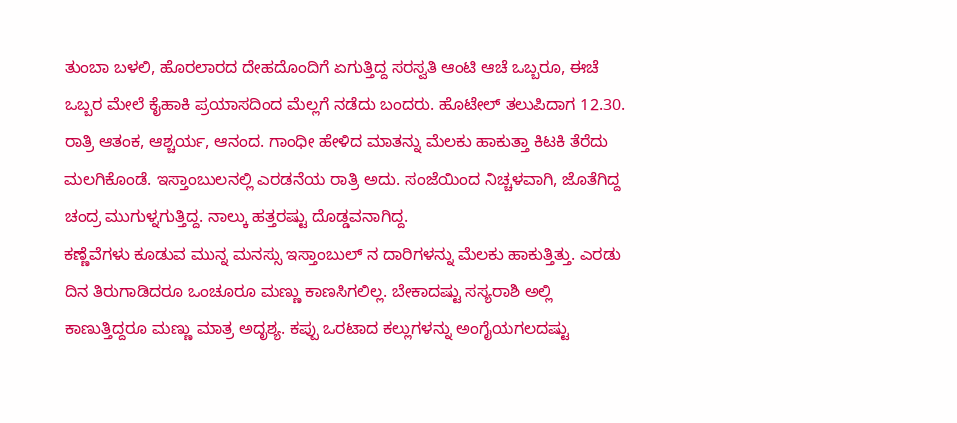ತುಂಬಾ ಬಳಲಿ, ಹೊರಲಾರದ ದೇಹದೊಂದಿಗೆ ಏಗುತ್ತಿದ್ದ ಸರಸ್ವತಿ ಆಂಟಿ ಆಚೆ ಒಬ್ಬರೂ, ಈಚೆ ಒಬ್ಬರ ಮೇಲೆ ಕೈಹಾಕಿ ಪ್ರಯಾಸದಿಂದ ಮೆಲ್ಲಗೆ ನಡೆದು ಬಂದರು. ಹೊಟೇಲ್ ತಲುಪಿದಾಗ 12.30. ರಾತ್ರಿ ಆತಂಕ, ಆಶ್ಚರ್ಯ, ಆನಂದ. ಗಾಂಧೀ ಹೇಳಿದ ಮಾತನ್ನು ಮೆಲಕು ಹಾಕುತ್ತಾ ಕಿಟಕಿ ತೆರೆದು ಮಲಗಿಕೊಂಡೆ. ಇಸ್ತಾಂಬುಲನಲ್ಲಿ ಎರಡನೆಯ ರಾತ್ರಿ ಅದು. ಸಂಜೆಯಿಂದ ನಿಚ್ಚಳವಾಗಿ, ಜೊತೆಗಿದ್ದ ಚಂದ್ರ ಮುಗುಳ್ನಗುತ್ತಿದ್ದ. ನಾಲ್ಕು ಹತ್ತರಷ್ಟು ದೊಡ್ಡವನಾಗಿದ್ದ.
ಕಣ್ಣೆವೆಗಳು ಕೂಡುವ ಮುನ್ನ ಮನಸ್ಸು ಇಸ್ತಾಂಬುಲ್ ನ ದಾರಿಗಳನ್ನು ಮೆಲಕು ಹಾಕುತ್ತಿತ್ತು. ಎರಡು ದಿನ ತಿರುಗಾಡಿದರೂ ಒಂಚೂರೂ ಮಣ್ಣು ಕಾಣಸಿಗಲಿಲ್ಲ. ಬೇಕಾದಷ್ಟು ಸಸ್ಯರಾಶಿ ಅಲ್ಲಿ ಕಾಣುತ್ತಿದ್ದರೂ ಮಣ್ಣು ಮಾತ್ರ ಅದೃಶ್ಯ. ಕಪ್ಪು ಒರಟಾದ ಕಲ್ಲುಗಳನ್ನು ಅಂಗೈಯಗಲದಷ್ಟು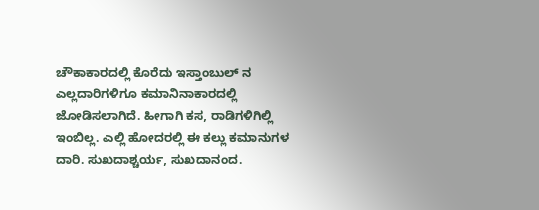ಚೌಕಾಕಾರದಲ್ಲಿ ಕೊರೆದು ಇಸ್ತಾಂಬುಲ್ ನ ಎಲ್ಲದಾರಿಗಳಿಗೂ ಕಮಾನಿನಾಕಾರದಲ್ಲಿ ಜೋಡಿಸಲಾಗಿದೆ. ಹೀಗಾಗಿ ಕಸ, ರಾಡಿಗಳಿಗಿಲ್ಲಿ ಇಂಬಿಲ್ಲ. ಎಲ್ಲಿ ಹೋದರಲ್ಲಿ ಈ ಕಲ್ಲು ಕಮಾನುಗಳ ದಾರಿ. ಸುಖದಾಶ್ಚರ್ಯ, ಸುಖದಾನಂದ.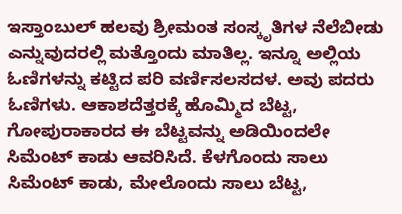ಇಸ್ತಾಂಬುಲ್ ಹಲವು ಶ್ರೀಮಂತ ಸಂಸ್ಕೃತಿಗಳ ನೆಲೆಬೀಡು ಎನ್ನುವುದರಲ್ಲಿ ಮತ್ತೊಂದು ಮಾತಿಲ್ಲ. ಇನ್ನೂ ಅಲ್ಲಿಯ ಓಣಿಗಳನ್ನು ಕಟ್ಟಿದ ಪರಿ ವರ್ಣಿಸಲಸದಳ. ಅವು ಪದರು ಓಣಿಗಳು. ಆಕಾಶದೆತ್ತರಕ್ಕೆ ಹೊಮ್ಮಿದ ಬೆಟ್ಟ, ಗೋಪುರಾಕಾರದ ಈ ಬೆಟ್ಟವನ್ನು ಅಡಿಯಿಂದಲೇ ಸಿಮೆಂಟ್ ಕಾಡು ಆವರಿಸಿದೆ. ಕೆಳಗೊಂದು ಸಾಲು ಸಿಮೆಂಟ್ ಕಾಡು, ಮೇಲೊಂದು ಸಾಲು ಬೆಟ್ಟ,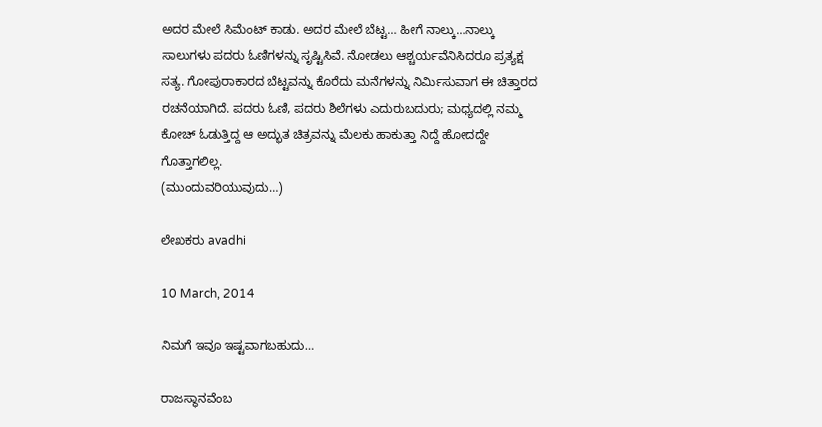ಅದರ ಮೇಲೆ ಸಿಮೆಂಟ್ ಕಾಡು. ಅದರ ಮೇಲೆ ಬೆಟ್ಟ… ಹೀಗೆ ನಾಲ್ಕು…ನಾಲ್ಕು ಸಾಲುಗಳು ಪದರು ಓಣಿಗಳನ್ನು ಸೃಷ್ಟಿಸಿವೆ. ನೋಡಲು ಆಶ್ಚರ್ಯವೆನಿಸಿದರೂ ಪ್ರತ್ಯಕ್ಷ ಸತ್ಯ. ಗೋಪುರಾಕಾರದ ಬೆಟ್ಟವನ್ನು ಕೊರೆದು ಮನೆಗಳನ್ನು ನಿರ್ಮಿಸುವಾಗ ಈ ಚಿತ್ತಾರದ ರಚನೆಯಾಗಿದೆ. ಪದರು ಓಣಿ, ಪದರು ಶಿಲೆಗಳು ಎದುರುಬದುರು; ಮಧ್ಯದಲ್ಲಿ ನಮ್ಮ ಕೋಚ್ ಓಡುತ್ತಿದ್ದ ಆ ಅದ್ಭುತ ಚಿತ್ರವನ್ನು ಮೆಲಕು ಹಾಕುತ್ತಾ ನಿದ್ದೆ ಹೋದದ್ದೇ ಗೊತ್ತಾಗಲಿಲ್ಲ.
(ಮುಂದುವರಿಯುವುದು…)

ಲೇಖಕರು avadhi

10 March, 2014

ನಿಮಗೆ ಇವೂ ಇಷ್ಟವಾಗಬಹುದು…

ರಾಜಸ್ಥಾನವೆಂಬ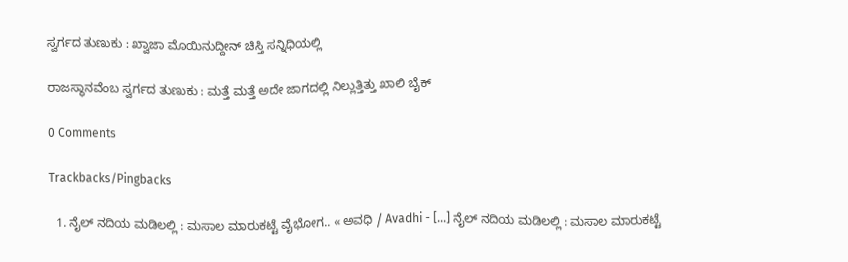ಸ್ವರ್ಗದ ತುಣುಕು : ಖ್ವಾಜಾ ಮೊಯಿನುದ್ದೀನ್ ಚಿಸ್ತಿ ಸನ್ನಿಧಿಯಲ್ಲಿ

ರಾಜಸ್ಥಾನವೆಂಬ ಸ್ವರ್ಗದ ತುಣುಕು : ಮತ್ತೆ ಮತ್ತೆ ಅದೇ ಜಾಗದಲ್ಲಿ ನಿಲ್ಲುತ್ತಿತ್ತು ಖಾಲಿ ಬೈಕ್

0 Comments

Trackbacks/Pingbacks

  1. ನೈಲ್ ನದಿಯ ಮಡಿಲಲ್ಲಿ : ಮಸಾಲ ಮಾರುಕಟ್ಟೆ ವೈಭೋಗ.. « ಅವಧಿ / Avadhi - [...] ನೈಲ್ ನದಿಯ ಮಡಿಲಲ್ಲಿ : ಮಸಾಲ ಮಾರುಕಟ್ಟೆ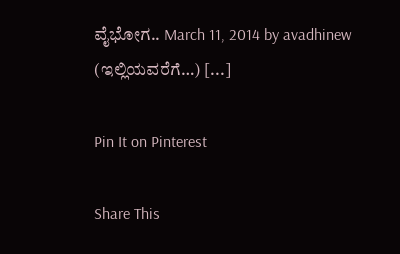ವೈಭೋಗ.. March 11, 2014 by avadhinew (ಇಲ್ಲಿಯವರೆಗೆ…) [...]

Pin It on Pinterest

Share This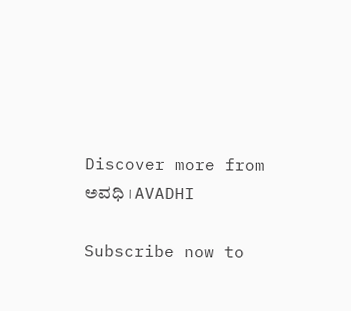Discover more from ಅವಧಿ । AVADHI

Subscribe now to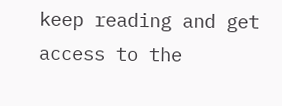keep reading and get access to the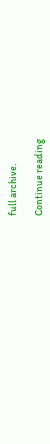full archive.

Continue reading